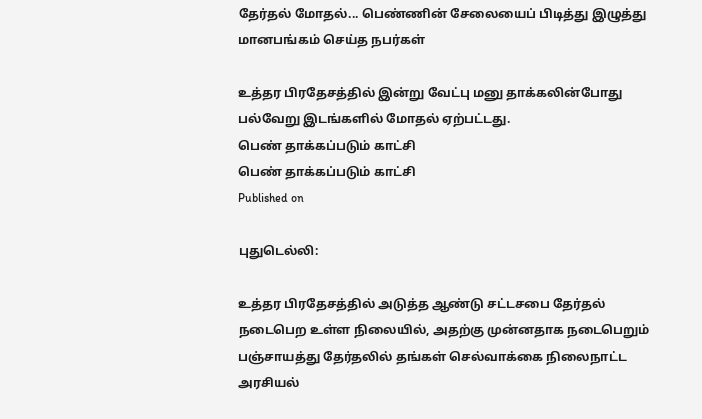தேர்தல் மோதல்... பெண்ணின் சேலையைப் பிடித்து இழுத்து மானபங்கம் செய்த நபர்கள்

உத்தர பிரதேசத்தில் இன்று வேட்பு மனு தாக்கலின்போது பல்வேறு இடங்களில் மோதல் ஏற்பட்டது.
பெண் தாக்கப்படும் காட்சி
பெண் தாக்கப்படும் காட்சி
Published on

புதுடெல்லி:

உத்தர பிரதேசத்தில் அடுத்த ஆண்டு சட்டசபை தேர்தல் நடைபெற உள்ள நிலையில், அதற்கு முன்னதாக நடைபெறும் பஞ்சாயத்து தேர்தலில் தங்கள் செல்வாக்கை நிலைநாட்ட அரசியல்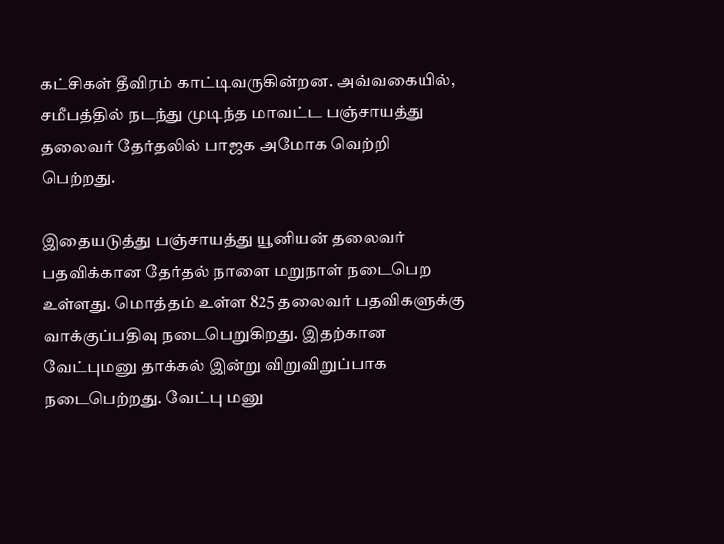கட்சிகள் தீவிரம் காட்டிவருகின்றன. அவ்வகையில், சமீபத்தில் நடந்து முடிந்த மாவட்ட பஞ்சாயத்து தலைவர் தேர்தலில் பாஜக அமோக வெற்றி பெற்றது.

இதையடுத்து பஞ்சாயத்து யூனியன் தலைவர் பதவிக்கான தேர்தல் நாளை மறுநாள் நடைபெற உள்ளது. மொத்தம் உள்ள 825 தலைவர் பதவிகளுக்கு வாக்குப்பதிவு நடைபெறுகிறது. இதற்கான வேட்புமனு தாக்கல் இன்று விறுவிறுப்பாக நடைபெற்றது. வேட்பு மனு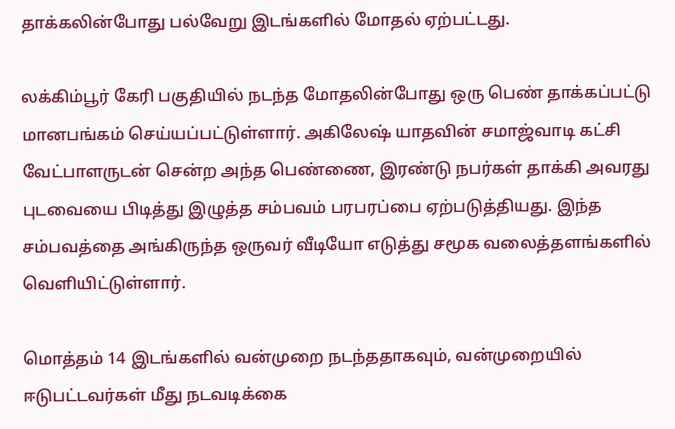தாக்கலின்போது பல்வேறு இடங்களில் மோதல் ஏற்பட்டது.

லக்கிம்பூர் கேரி பகுதியில் நடந்த மோதலின்போது ஒரு பெண் தாக்கப்பட்டு மானபங்கம் செய்யப்பட்டுள்ளார். அகிலேஷ் யாதவின் சமாஜ்வாடி கட்சி வேட்பாளருடன் சென்ற அந்த பெண்ணை, இரண்டு நபர்கள் தாக்கி அவரது புடவையை பிடித்து இழுத்த சம்பவம் பரபரப்பை ஏற்படுத்தியது. இந்த சம்பவத்தை அங்கிருந்த ஒருவர் வீடியோ எடுத்து சமூக வலைத்தளங்களில் வெளியிட்டுள்ளார்.

மொத்தம் 14 இடங்களில் வன்முறை நடந்ததாகவும், வன்முறையில் ஈடுபட்டவர்கள் மீது நடவடிக்கை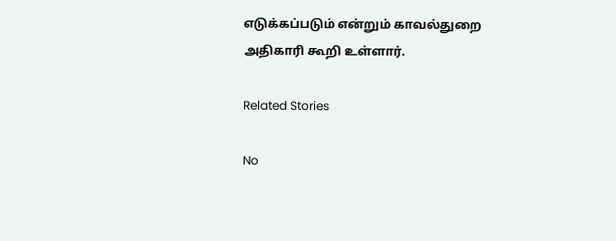எடுக்கப்படும் என்றும் காவல்துறை அதிகாரி கூறி உள்ளார்.

Related Stories

No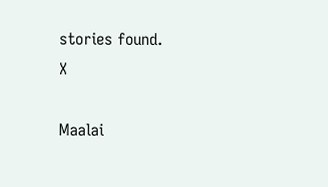stories found.
X

Maalai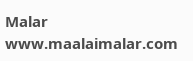Malar
www.maalaimalar.com